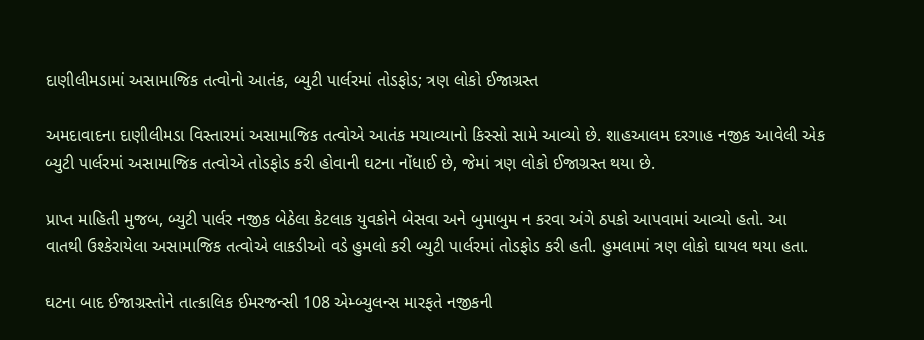દાણીલીમડામાં અસામાજિક તત્વોનો આતંક, બ્યુટી પાર્લરમાં તોડફોડ; ત્રણ લોકો ઈજાગ્રસ્ત

અમદાવાદના દાણીલીમડા વિસ્તારમાં અસામાજિક તત્વોએ આતંક મચાવ્યાનો કિસ્સો સામે આવ્યો છે. શાહઆલમ દરગાહ નજીક આવેલી એક બ્યુટી પાર્લરમાં અસામાજિક તત્વોએ તોડફોડ કરી હોવાની ઘટના નોંધાઈ છે, જેમાં ત્રણ લોકો ઈજાગ્રસ્ત થયા છે.

પ્રાપ્ત માહિતી મુજબ, બ્યુટી પાર્લર નજીક બેઠેલા કેટલાક યુવકોને બેસવા અને બુમાબુમ ન કરવા અંગે ઠપકો આપવામાં આવ્યો હતો. આ વાતથી ઉશ્કેરાયેલા અસામાજિક તત્વોએ લાકડીઓ વડે હુમલો કરી બ્યુટી પાર્લરમાં તોડફોડ કરી હતી. હુમલામાં ત્રણ લોકો ઘાયલ થયા હતા.

ઘટના બાદ ઈજાગ્રસ્તોને તાત્કાલિક ઈમરજન્સી 108 એમ્બ્યુલન્સ મારફતે નજીકની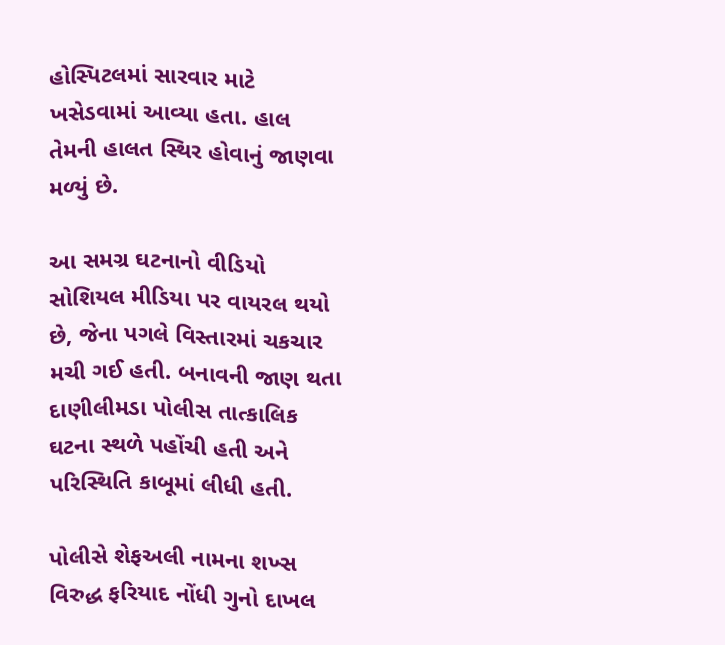હોસ્પિટલમાં સારવાર માટે ખસેડવામાં આવ્યા હતા. હાલ તેમની હાલત સ્થિર હોવાનું જાણવા મળ્યું છે.

આ સમગ્ર ઘટનાનો વીડિયો સોશિયલ મીડિયા પર વાયરલ થયો છે, જેના પગલે વિસ્તારમાં ચકચાર મચી ગઈ હતી. બનાવની જાણ થતા દાણીલીમડા પોલીસ તાત્કાલિક ઘટના સ્થળે પહોંચી હતી અને પરિસ્થિતિ કાબૂમાં લીધી હતી.

પોલીસે શેફઅલી નામના શખ્સ વિરુદ્ધ ફરિયાદ નોંધી ગુનો દાખલ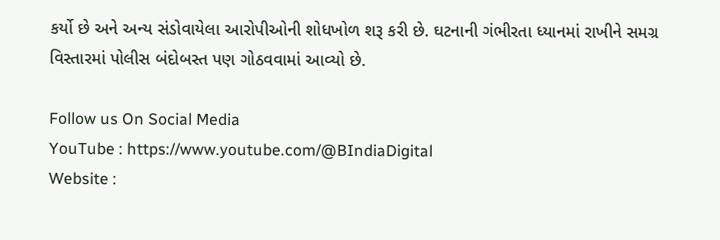કર્યો છે અને અન્ય સંડોવાયેલા આરોપીઓની શોધખોળ શરૂ કરી છે. ઘટનાની ગંભીરતા ધ્યાનમાં રાખીને સમગ્ર વિસ્તારમાં પોલીસ બંદોબસ્ત પણ ગોઠવવામાં આવ્યો છે.

Follow us On Social Media
YouTube : https://www.youtube.com/@BIndiaDigital
Website :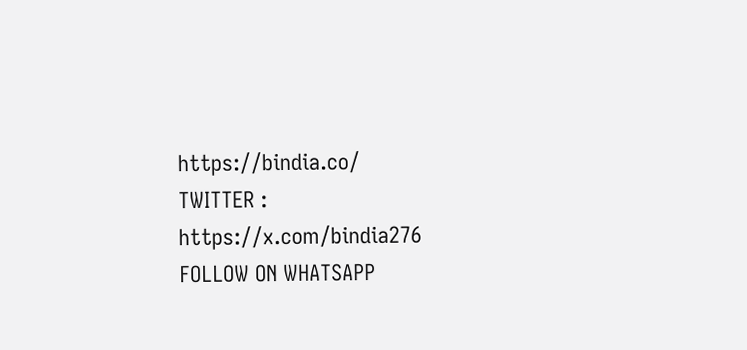https://bindia.co/
TWITTER : https://x.com/bindia276
FOLLOW ON WHATSAPP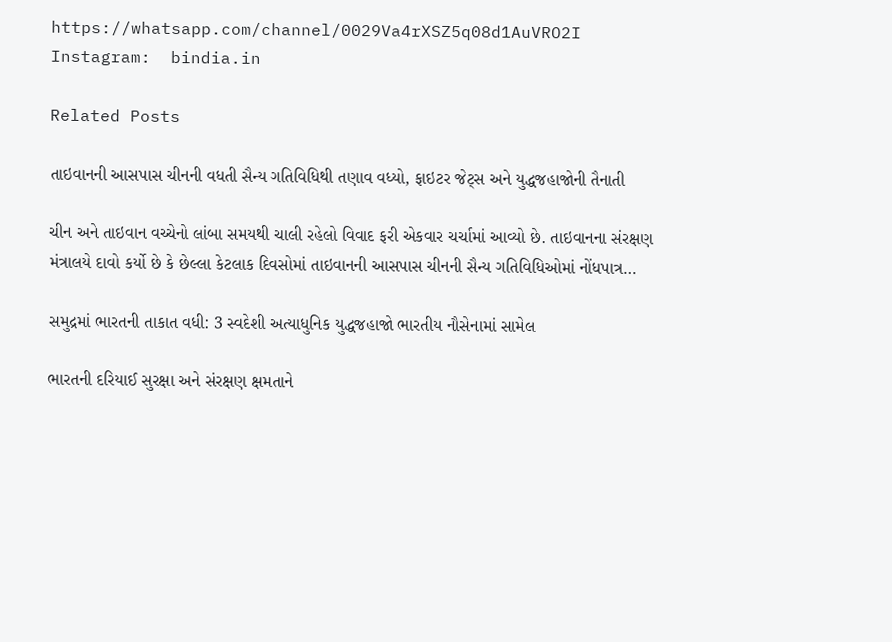https://whatsapp.com/channel/0029Va4rXSZ5q08d1AuVRO2I
Instagram:  bindia.in

Related Posts

તાઇવાનની આસપાસ ચીનની વધતી સૈન્ય ગતિવિધિથી તણાવ વધ્યો, ફાઇટર જેટ્સ અને યુદ્ધજહાજોની તૈનાતી

ચીન અને તાઇવાન વચ્ચેનો લાંબા સમયથી ચાલી રહેલો વિવાદ ફરી એકવાર ચર્ચામાં આવ્યો છે. તાઇવાનના સંરક્ષણ મંત્રાલયે દાવો કર્યો છે કે છેલ્લા કેટલાક દિવસોમાં તાઇવાનની આસપાસ ચીનની સૈન્ય ગતિવિધિઓમાં નોંધપાત્ર…

સમુદ્રમાં ભારતની તાકાત વધી: 3 સ્વદેશી અત્યાધુનિક યુદ્ધજહાજો ભારતીય નૌસેનામાં સામેલ

ભારતની દરિયાઈ સુરક્ષા અને સંરક્ષણ ક્ષમતાને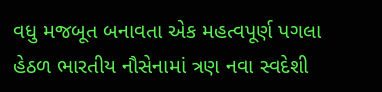વધુ મજબૂત બનાવતા એક મહત્વપૂર્ણ પગલા હેઠળ ભારતીય નૌસેનામાં ત્રણ નવા સ્વદેશી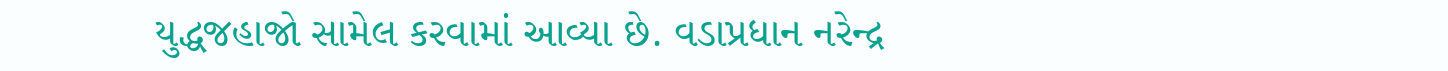યુદ્ધજહાજો સામેલ કરવામાં આવ્યા છે. વડાપ્રધાન નરેન્દ્ર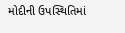મોદીની ઉપસ્થિતિમાં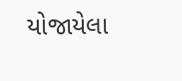યોજાયેલા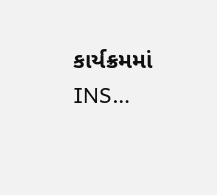કાર્યક્રમમાં INS…